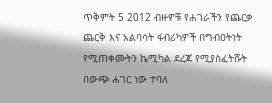ጥቅምት 5 2012 ብዙዎቹ የሐገራችን የጨርቃ ጨርቅ እና አልባሳት ፋብሪካዎች በግብዐትነት የሚጠቀሙትን ኬሚካል ደረጃ የሚያስፈትሹት በውጭ ሐገር ነው ተባለ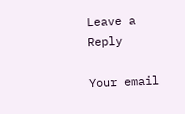Leave a Reply

Your email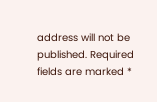address will not be published. Required fields are marked *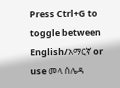Press Ctrl+G to toggle between English/አማርኛ or use መላ ሰሌዳ